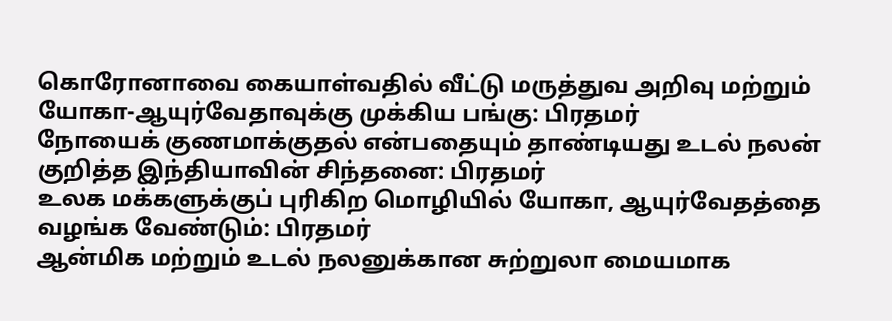கொரோனாவை கையாள்வதில் வீட்டு மருத்துவ அறிவு மற்றும் யோகா-ஆயுர்வேதாவுக்கு முக்கிய பங்கு: பிரதமர்
நோயைக் குணமாக்குதல் என்பதையும் தாண்டியது உடல் நலன் குறித்த இந்தியாவின் சிந்தனை: பிரதமர்
உலக மக்களுக்குப் புரிகிற மொழியில் யோகா, ஆயுர்வேதத்தை வழங்க வேண்டும்: பிரதமர்
ஆன்மிக மற்றும் உடல் நலனுக்கான சுற்றுலா மையமாக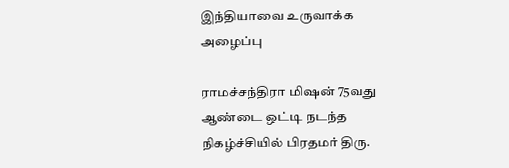இந்தியாவை உருவாக்க அழைப்பு

ராமச்சந்திரா மிஷன் 75வது ஆண்டை ஒட்டி நடந்த நிகழ்ச்சியில் பிரதமர் திரு.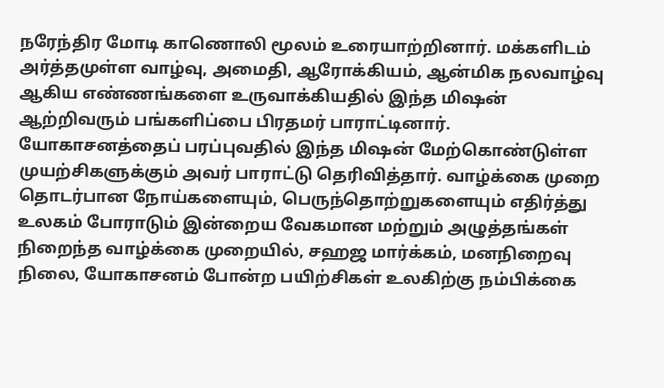நரேந்திர மோடி காணொலி மூலம் உரையாற்றினார். மக்களிடம் அர்த்தமுள்ள வாழ்வு, அமைதி, ஆரோக்கியம், ஆன்மிக நலவாழ்வு ஆகிய எண்ணங்களை உருவாக்கியதில் இந்த மிஷன் ஆற்றிவரும் பங்களிப்பை பிரதமர் பாராட்டினார். யோகாசனத்தைப் பரப்புவதில் இந்த மிஷன் மேற்கொண்டுள்ள முயற்சிகளுக்கும் அவர் பாராட்டு தெரிவித்தார். வாழ்க்கை முறை தொடர்பான நோய்களையும், பெருந்தொற்றுகளையும் எதிர்த்து உலகம் போராடும் இன்றைய வேகமான மற்றும் அழுத்தங்கள் நிறைந்த வாழ்க்கை முறையில், சஹஜ மார்க்கம், மனநிறைவு நிலை, யோகாசனம் போன்ற பயிற்சிகள் உலகிற்கு நம்பிக்கை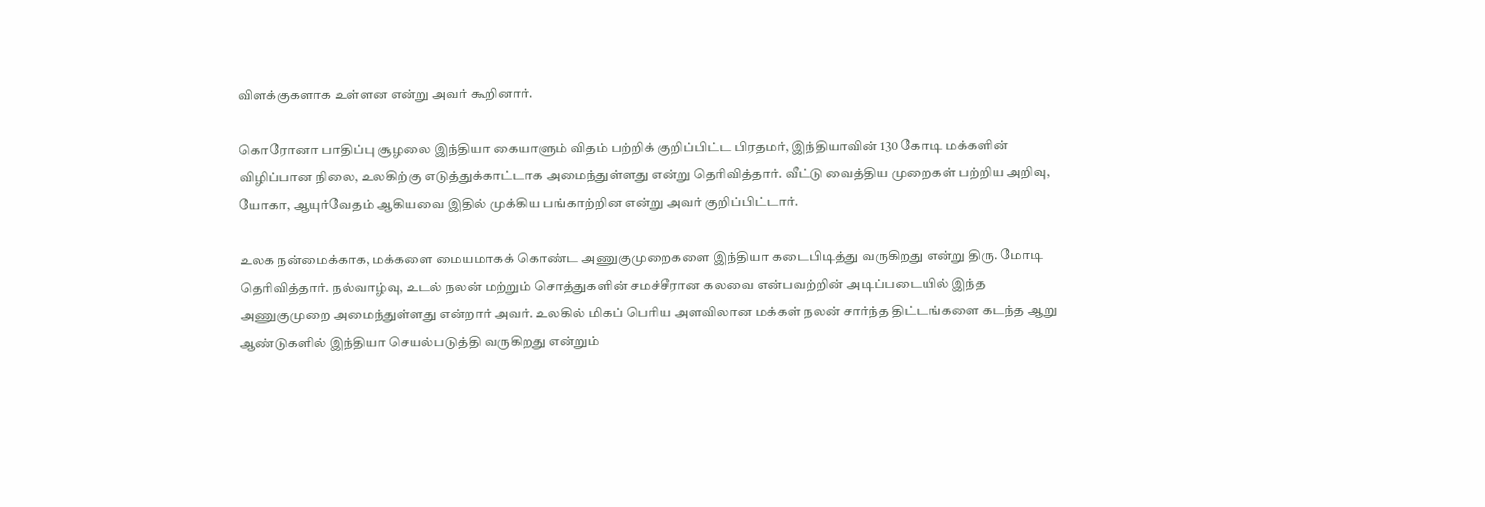விளக்குகளாக உள்ளன என்று அவர் கூறினார்.

கொரோனா பாதிப்பு சூழலை இந்தியா கையாளும் விதம் பற்றிக் குறிப்பிட்ட பிரதமர், இந்தியாவின் 130 கோடி மக்களின் விழிப்பான நிலை, உலகிற்கு எடுத்துக்காட்டாக அமைந்துள்ளது என்று தெரிவித்தார். வீட்டு வைத்திய முறைகள் பற்றிய அறிவு, யோகா, ஆயுர்வேதம் ஆகியவை இதில் முக்கிய பங்காற்றின என்று அவர் குறிப்பிட்டார்.

உலக நன்மைக்காக, மக்களை மையமாகக் கொண்ட அணுகுமுறைகளை இந்தியா கடைபிடித்து வருகிறது என்று திரு. மோடி தெரிவித்தார். நல்வாழ்வு, உடல் நலன் மற்றும் சொத்துகளின் சமச்சீரான கலவை என்பவற்றின் அடிப்படையில் இந்த அணுகுமுறை அமைந்துள்ளது என்றார் அவர். உலகில் மிகப் பெரிய அளவிலான மக்கள் நலன் சார்ந்த திட்டங்களை கடந்த ஆறு ஆண்டுகளில் இந்தியா செயல்படுத்தி வருகிறது என்றும்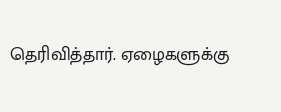தெரிவித்தார். ஏழைகளுக்கு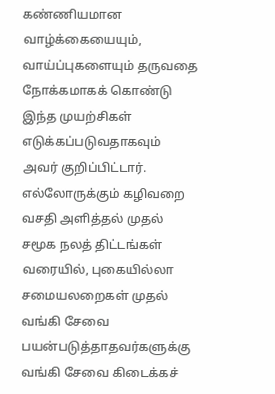கண்ணியமான வாழ்க்கையையும், வாய்ப்புகளையும் தருவதை நோக்கமாகக் கொண்டு இந்த முயற்சிகள் எடுக்கப்படுவதாகவும் அவர் குறிப்பிட்டார். எல்லோருக்கும் கழிவறை வசதி அளித்தல் முதல் சமூக நலத் திட்டங்கள் வரையில், புகையில்லா சமையலறைகள் முதல் வங்கி சேவை பயன்படுத்தாதவர்களுக்கு வங்கி சேவை கிடைக்கச்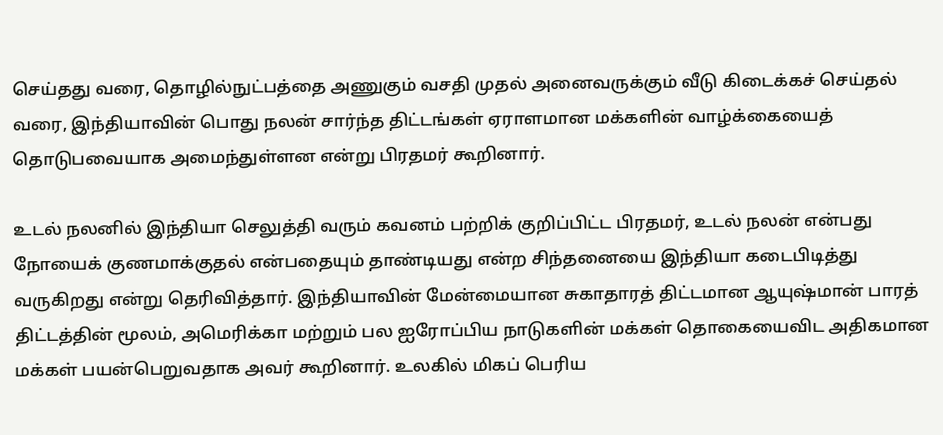செய்தது வரை, தொழில்நுட்பத்தை அணுகும் வசதி முதல் அனைவருக்கும் வீடு கிடைக்கச் செய்தல் வரை, இந்தியாவின் பொது நலன் சார்ந்த திட்டங்கள் ஏராளமான மக்களின் வாழ்க்கையைத் தொடுபவையாக அமைந்துள்ளன என்று பிரதமர் கூறினார்.

உடல் நலனில் இந்தியா செலுத்தி வரும் கவனம் பற்றிக் குறிப்பிட்ட பிரதமர், உடல் நலன் என்பது நோயைக் குணமாக்குதல் என்பதையும் தாண்டியது என்ற சிந்தனையை இந்தியா கடைபிடித்து வருகிறது என்று தெரிவித்தார். இந்தியாவின் மேன்மையான சுகாதாரத் திட்டமான ஆயுஷ்மான் பாரத் திட்டத்தின் மூலம், அமெரிக்கா மற்றும் பல ஐரோப்பிய நாடுகளின் மக்கள் தொகையைவிட அதிகமான மக்கள் பயன்பெறுவதாக அவர் கூறினார். உலகில் மிகப் பெரிய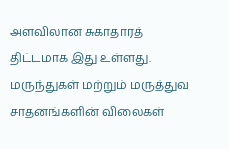அளவிலான சுகாதாரத் திட்டமாக இது உள்ளது. மருந்துகள் மற்றும் மருத்துவ சாதனங்களின் விலைகள்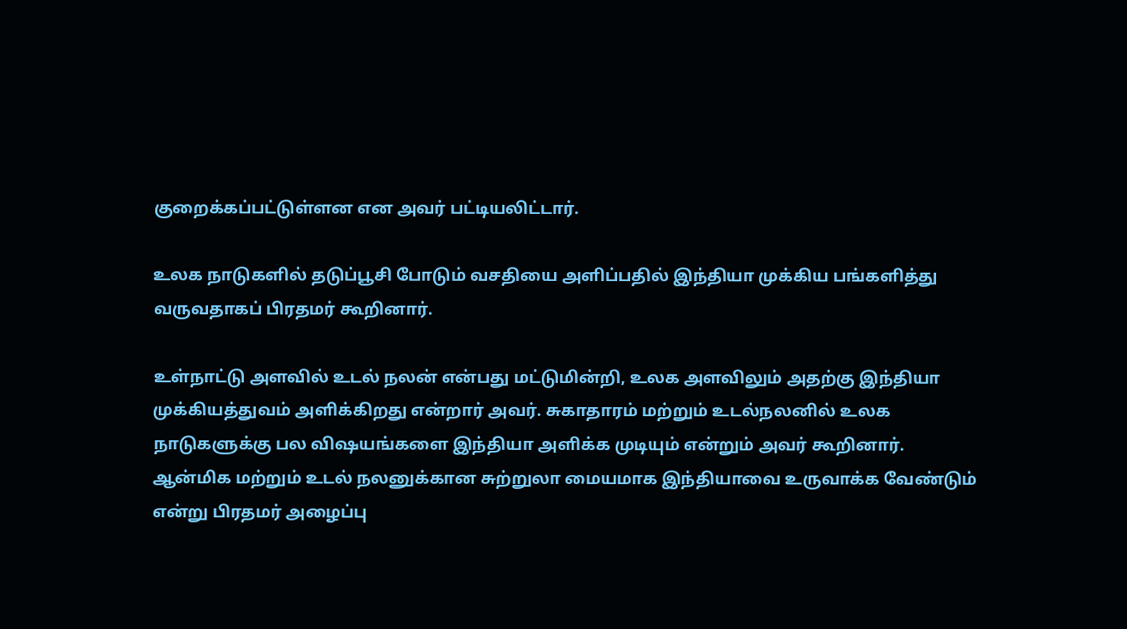குறைக்கப்பட்டுள்ளன என அவர் பட்டியலிட்டார்.

உலக நாடுகளில் தடுப்பூசி போடும் வசதியை அளிப்பதில் இந்தியா முக்கிய பங்களித்து வருவதாகப் பிரதமர் கூறினார்.

உள்நாட்டு அளவில் உடல் நலன் என்பது மட்டுமின்றி, உலக அளவிலும் அதற்கு இந்தியா முக்கியத்துவம் அளிக்கிறது என்றார் அவர். சுகாதாரம் மற்றும் உடல்நலனில் உலக நாடுகளுக்கு பல விஷயங்களை இந்தியா அளிக்க முடியும் என்றும் அவர் கூறினார். ஆன்மிக மற்றும் உடல் நலனுக்கான சுற்றுலா மையமாக இந்தியாவை உருவாக்க வேண்டும் என்று பிரதமர் அழைப்பு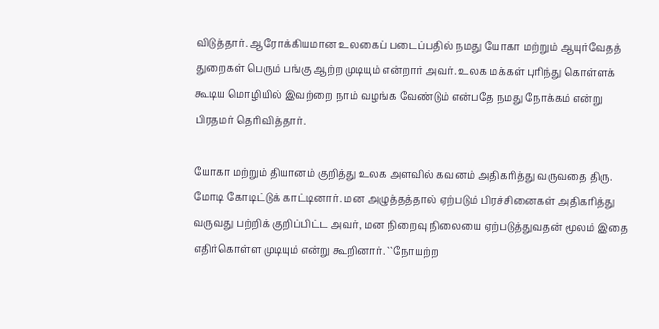விடுத்தார். ஆரோக்கியமான உலகைப் படைப்பதில் நமது யோகா மற்றும் ஆயுர்வேதத் துறைகள் பெரும் பங்கு ஆற்ற முடியும் என்றார் அவர். உலக மக்கள் புரிந்து கொள்ளக் கூடிய மொழியில் இவற்றை நாம் வழங்க வேண்டும் என்பதே நமது நோக்கம் என்று பிரதமர் தெரிவித்தார்.

யோகா மற்றும் தியானம் குறித்து உலக அளவில் கவனம் அதிகரித்து வருவதை திரு. மோடி கோடிட்டுக் காட்டினார். மன அழுத்தத்தால் ஏற்படும் பிரச்சினைகள் அதிகரித்து வருவது பற்றிக் குறிப்பிட்ட அவர், மன நிறைவு நிலையை ஏற்படுத்துவதன் மூலம் இதை எதிர்கொள்ள முடியும் என்று கூறினார். ``நோயற்ற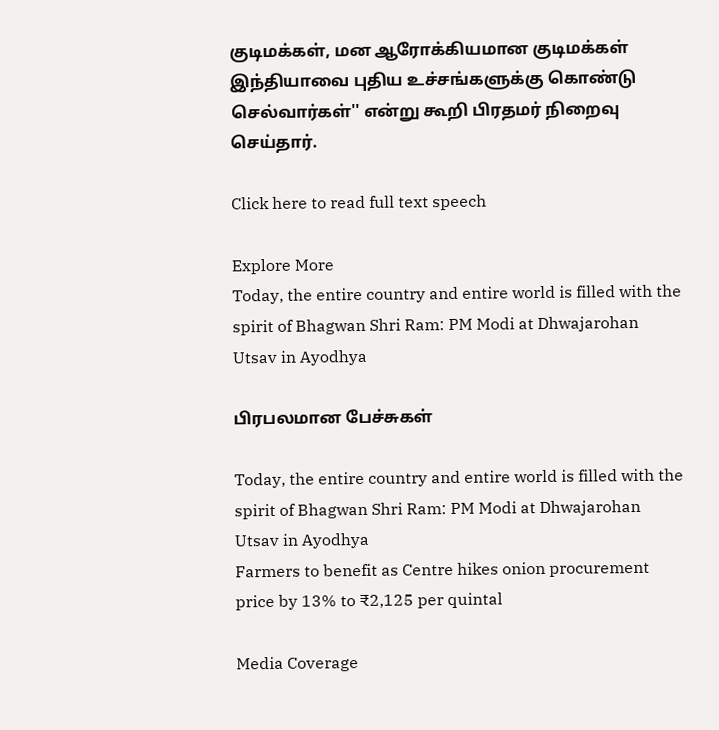குடிமக்கள், மன ஆரோக்கியமான குடிமக்கள் இந்தியாவை புதிய உச்சங்களுக்கு கொண்டு செல்வார்கள்'' என்று கூறி பிரதமர் நிறைவு செய்தார்.

Click here to read full text speech

Explore More
Today, the entire country and entire world is filled with the spirit of Bhagwan Shri Ram: PM Modi at Dhwajarohan Utsav in Ayodhya

பிரபலமான பேச்சுகள்

Today, the entire country and entire world is filled with the spirit of Bhagwan Shri Ram: PM Modi at Dhwajarohan Utsav in Ayodhya
Farmers to benefit as Centre hikes onion procurement price by 13% to ₹2,125 per quintal

Media Coverage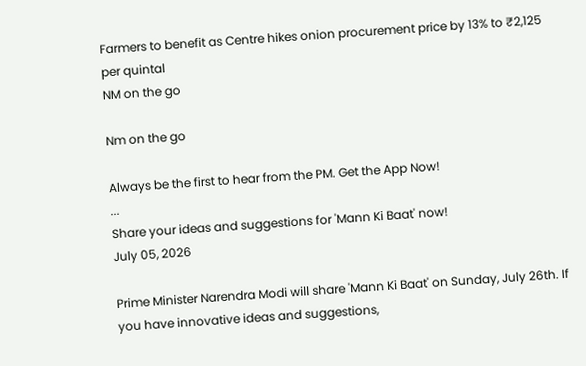Farmers to benefit as Centre hikes onion procurement price by 13% to ₹2,125 per quintal
NM on the go

Nm on the go

Always be the first to hear from the PM. Get the App Now!
...
Share your ideas and suggestions for 'Mann Ki Baat' now!
July 05, 2026

Prime Minister Narendra Modi will share 'Mann Ki Baat' on Sunday, July 26th. If you have innovative ideas and suggestions,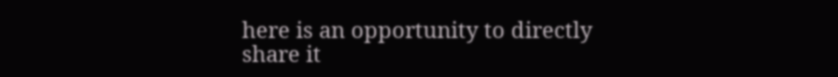here is an opportunity to directly share it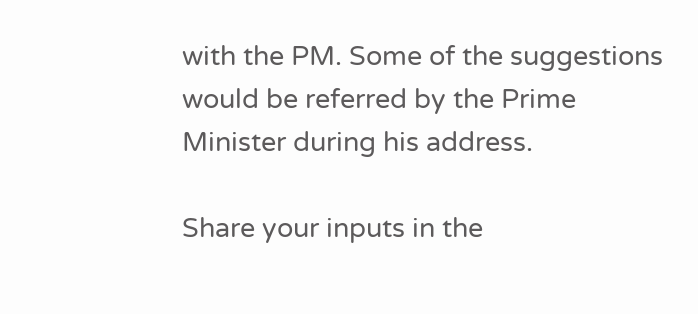with the PM. Some of the suggestions would be referred by the Prime Minister during his address.

Share your inputs in the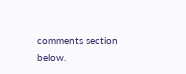comments section below.